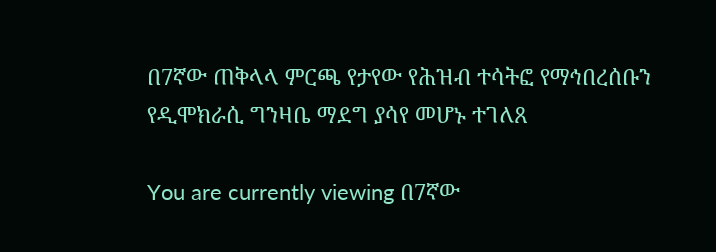በ7ኛው ጠቅላላ ምርጫ የታየው የሕዝብ ተሳትፎ የማኅበረሰቡን የዲሞክራሲ ግንዛቤ ማደግ ያሳየ መሆኑ ተገለጸ

You are currently viewing በ7ኛው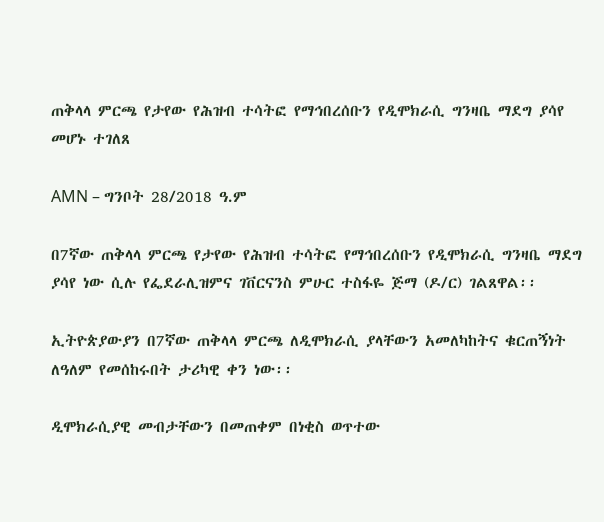ጠቅላላ ምርጫ የታየው የሕዝብ ተሳትፎ የማኅበረሰቡን የዲሞክራሲ ግንዛቤ ማደግ ያሳየ መሆኑ ተገለጸ

AMN – ግንቦት 28/2018 ዓ.ም

በ7ኛው ጠቅላላ ምርጫ የታየው የሕዝብ ተሳትፎ የማኅበረሰቡን የዲሞክራሲ ግንዛቤ ማደግ ያሳየ ነው ሲሉ የፌደራሊዝምና ገቨርናንስ ምሁር ተስፋዬ ጅማ (ዶ/ር) ገልጸዋል፡፡

ኢትዮጵያውያን በ7ኛው ጠቅላላ ምርጫ ለዲሞክራሲ ያላቸውን አመለካከትና ቁርጠኝነት ለዓለም የመሰከሩበት ታሪካዊ ቀን ነው፡፡

ዲሞክራሲያዊ መብታቸውን በመጠቀም በነቂስ ወጥተው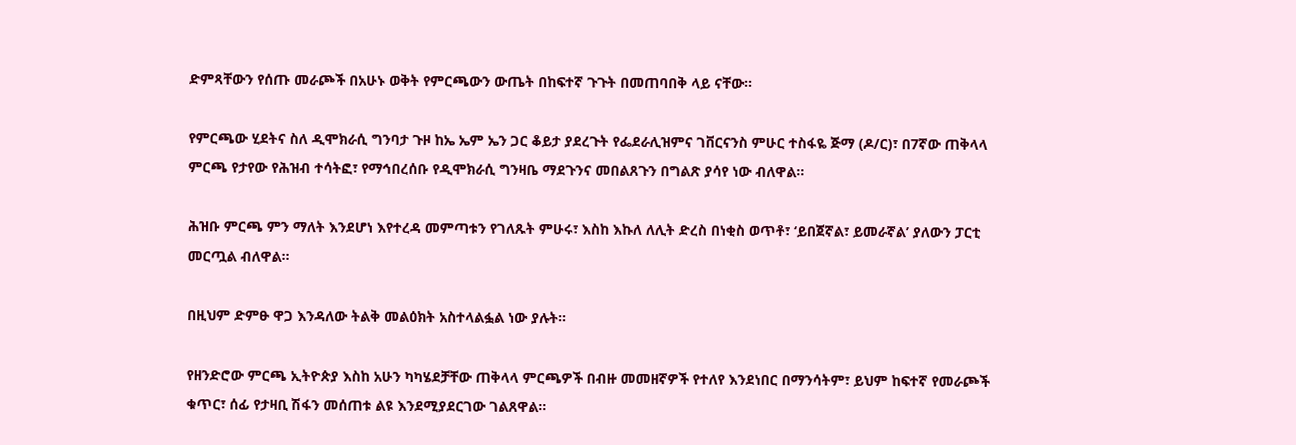ድምጻቸውን የሰጡ መራጮች በአሁኑ ወቅት የምርጫውን ውጤት በከፍተኛ ጉጉት በመጠባበቅ ላይ ናቸው።

የምርጫው ሂደትና ስለ ዲሞክራሲ ግንባታ ጉዞ ከኤ ኤም ኤን ጋር ቆይታ ያደረጉት የፌደራሊዝምና ገቨርናንስ ምሁር ተስፋዬ ጅማ (ዶ/ር)፣ በ7ኛው ጠቅላላ ምርጫ የታየው የሕዝብ ተሳትፎ፣ የማኅበረሰቡ የዲሞክራሲ ግንዛቤ ማደጉንና መበልጸጉን በግልጽ ያሳየ ነው ብለዋል፡፡

ሕዝቡ ምርጫ ምን ማለት እንደሆነ እየተረዳ መምጣቱን የገለጹት ምሁሩ፣ እስከ እኩለ ለሊት ድረስ በነቂስ ወጥቶ፣ ‘ይበጀኛል፣ ይመራኛል’ ያለውን ፓርቲ መርጧል ብለዋል።

በዚህም ድምፁ ዋጋ እንዳለው ትልቅ መልዕክት አስተላልፏል ነው ያሉት።

የዘንድሮው ምርጫ ኢትዮጵያ እስከ አሁን ካካሄደቻቸው ጠቅላላ ምርጫዎች በብዙ መመዘኛዎች የተለየ እንደነበር በማንሳትም፣ ይህም ከፍተኛ የመራጮች ቁጥር፣ ሰፊ የታዛቢ ሽፋን መሰጠቱ ልዩ እንደሚያደርገው ገልጸዋል።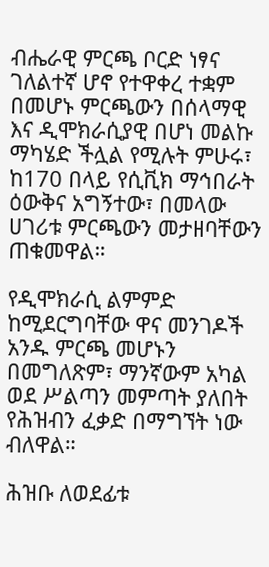ብሔራዊ ምርጫ ቦርድ ነፃና ገለልተኛ ሆኖ የተዋቀረ ተቋም በመሆኑ ምርጫውን በሰላማዊ እና ዲሞክራሲያዊ በሆነ መልኩ ማካሄድ ችሏል የሚሉት ምሁሩ፣ ከ170 በላይ የሲቪክ ማኅበራት ዕውቅና አግኝተው፣ በመላው ሀገሪቱ ምርጫውን መታዘባቸውን ጠቁመዋል።

የዲሞክራሲ ልምምድ ከሚደርግባቸው ዋና መንገዶች አንዱ ምርጫ መሆኑን በመግለጽም፣ ማንኛውም አካል ወደ ሥልጣን መምጣት ያለበት የሕዝብን ፈቃድ በማግኘት ነው ብለዋል።

ሕዝቡ ለወደፊቱ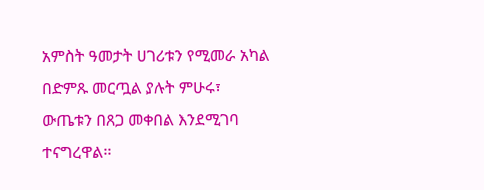አምስት ዓመታት ሀገሪቱን የሚመራ አካል በድምጹ መርጧል ያሉት ምሁሩ፣ ውጤቱን በጸጋ መቀበል እንደሚገባ ተናግረዋል፡፡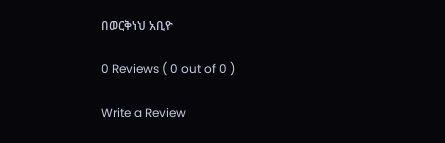በወርቅነህ አቢዮ

0 Reviews ( 0 out of 0 )

Write a Review